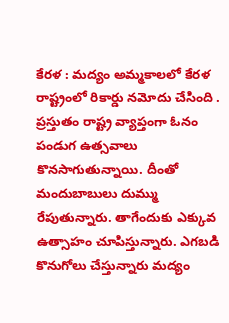కేరళ : మద్యం అమ్మకాలలో కేరళ రాష్ట్రంలో రికార్డు నమోదు చేసింది . ప్రస్తుతం రాష్ట్ర వ్యాప్తంగా ఓనం పండుగ ఉత్సవాలు కొనసాగుతున్నాయి. దీంతో మందుబాబులు దుమ్ము రేపుతున్నారు. తాగేందుకు ఎక్కువ ఉత్సాహం చూపిస్తున్నారు. ఎగబడి కొనుగోలు చేస్తున్నారు మద్యం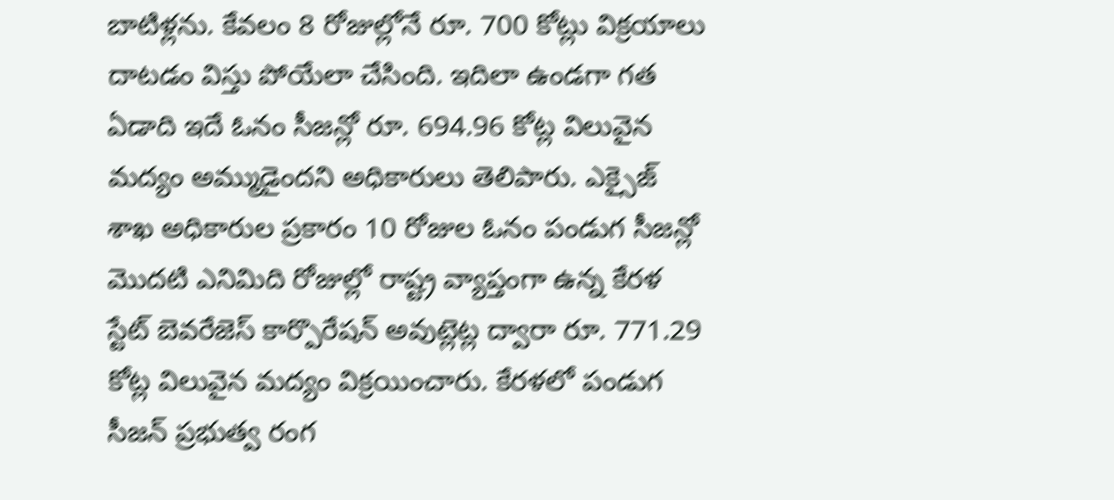బాటిళ్లను. కేవలం 8 రోజుల్లోనే రూ. 700 కోట్లు విక్రయాలు దాటడం విస్తు పోయేలా చేసింది. ఇదిలా ఉండగా గత ఏడాది ఇదే ఓనం సీజన్లో రూ. 694.96 కోట్ల విలువైన మద్యం అమ్ముడైందని అధికారులు తెలిపారు. ఎక్సైజ్ శాఖ అధికారుల ప్రకారం 10 రోజుల ఓనం పండుగ సీజన్లో మొదటి ఎనిమిది రోజుల్లో రాష్ట్ర వ్యాప్తంగా ఉన్న కేరళ స్టేట్ బెవరేజెస్ కార్పొరేషన్ అవుట్లెట్ల ద్వారా రూ. 771.29 కోట్ల విలువైన మద్యం విక్రయించారు. కేరళలో పండుగ సీజన్ ప్రభుత్వ రంగ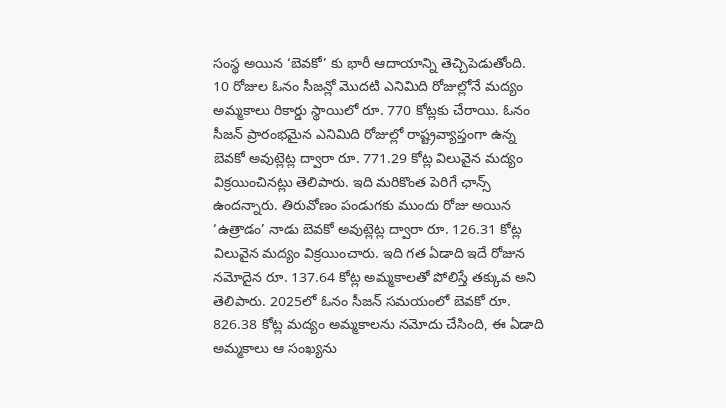సంస్థ అయిన ‘బెవకో’ కు భారీ ఆదాయాన్ని తెచ్చిపెడుతోంది.
10 రోజుల ఓనం సీజన్లో మొదటి ఎనిమిది రోజుల్లోనే మద్యం అమ్మకాలు రికార్డు స్థాయిలో రూ. 770 కోట్లకు చేరాయి. ఓనం సీజన్ ప్రారంభమైన ఎనిమిది రోజుల్లో రాష్ట్రవ్యాప్తంగా ఉన్న బెవకో అవుట్లెట్ల ద్వారా రూ. 771.29 కోట్ల విలువైన మద్యం విక్రయించినట్లు తెలిపారు. ఇది మరికొంత పెరిగే ఛాన్స్ ఉందన్నారు. తిరువోణం పండుగకు ముందు రోజు అయిన ‘ఉత్రాడం’ నాడు బెవకో అవుట్లెట్ల ద్వారా రూ. 126.31 కోట్ల విలువైన మద్యం విక్రయించారు. ఇది గత ఏడాది ఇదే రోజున నమోదైన రూ. 137.64 కోట్ల అమ్మకాలతో పోలిస్తే తక్కువ అని తెలిపారు. 2025లో ఓనం సీజన్ సమయంలో బెవకో రూ. 826.38 కోట్ల మద్యం అమ్మకాలను నమోదు చేసింది, ఈ ఏడాది అమ్మకాలు ఆ సంఖ్యను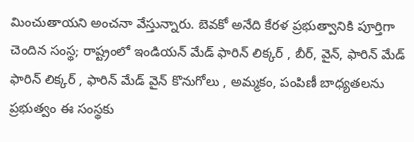మించుతాయని అంచనా వేస్తున్నారు. బెవకో అనేది కేరళ ప్రభుత్వానికి పూర్తిగా చెందిన సంస్థ; రాష్ట్రంలో ఇండియన్ మేడ్ ఫారిన్ లిక్కర్ , బీర్, వైన్, ఫారిన్ మేడ్ ఫారిన్ లిక్కర్ , ఫారిన్ మేడ్ వైన్ కొనుగోలు , అమ్మకం, పంపిణీ బాధ్యతలను ప్రభుత్వం ఈ సంస్థకు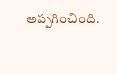అప్పగించింది.